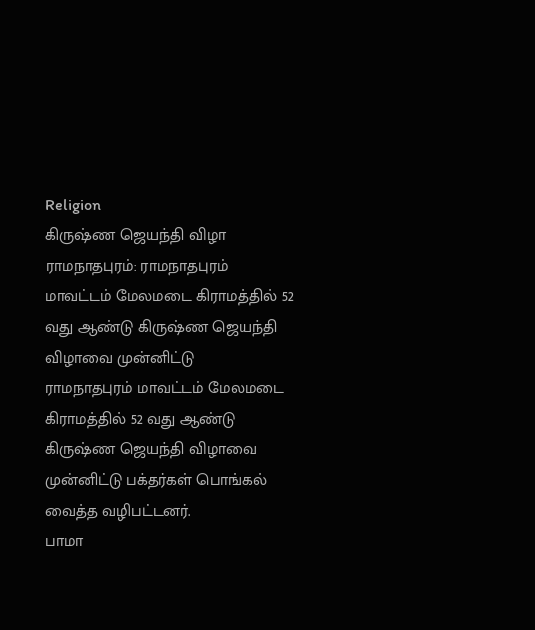Religion
கிருஷ்ண ஜெயந்தி விழா
ராமநாதபுரம்: ராமநாதபுரம் மாவட்டம் மேலமடை கிராமத்தில் 52 வது ஆண்டு கிருஷ்ண ஜெயந்தி விழாவை முன்னிட்டு
ராமநாதபுரம் மாவட்டம் மேலமடை கிராமத்தில் 52 வது ஆண்டு கிருஷ்ண ஜெயந்தி விழாவை முன்னிட்டு பக்தர்கள் பொங்கல் வைத்த வழிபட்டனர்.
பாமா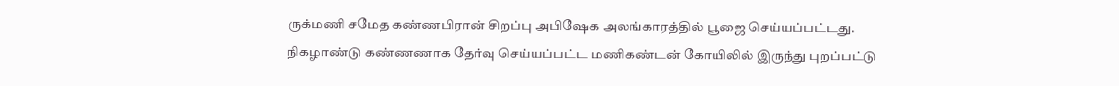ருக்மணி சமேத கண்ணபிரான் சிறப்பு அபிஷேக அலங்காரத்தில் பூஜை செய்யப்பட்டது. நிகழாண்டு கண்ணணாக தேர்வு செய்யப்பட்ட மணிகண்டன் கோயிலில் இருந்து புறப்பட்டு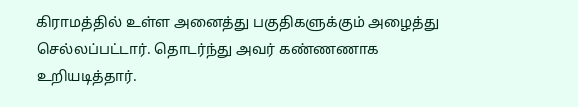கிராமத்தில் உள்ள அனைத்து பகுதிகளுக்கும் அழைத்து செல்லப்பட்டார். தொடர்ந்து அவர் கண்ணணாக உறியடித்தார்.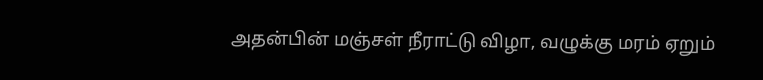அதன்பின் மஞ்சள் நீராட்டு விழா, வழுக்கு மரம் ஏறும்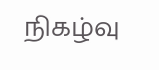நிகழ்வு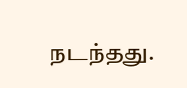நடந்தது.